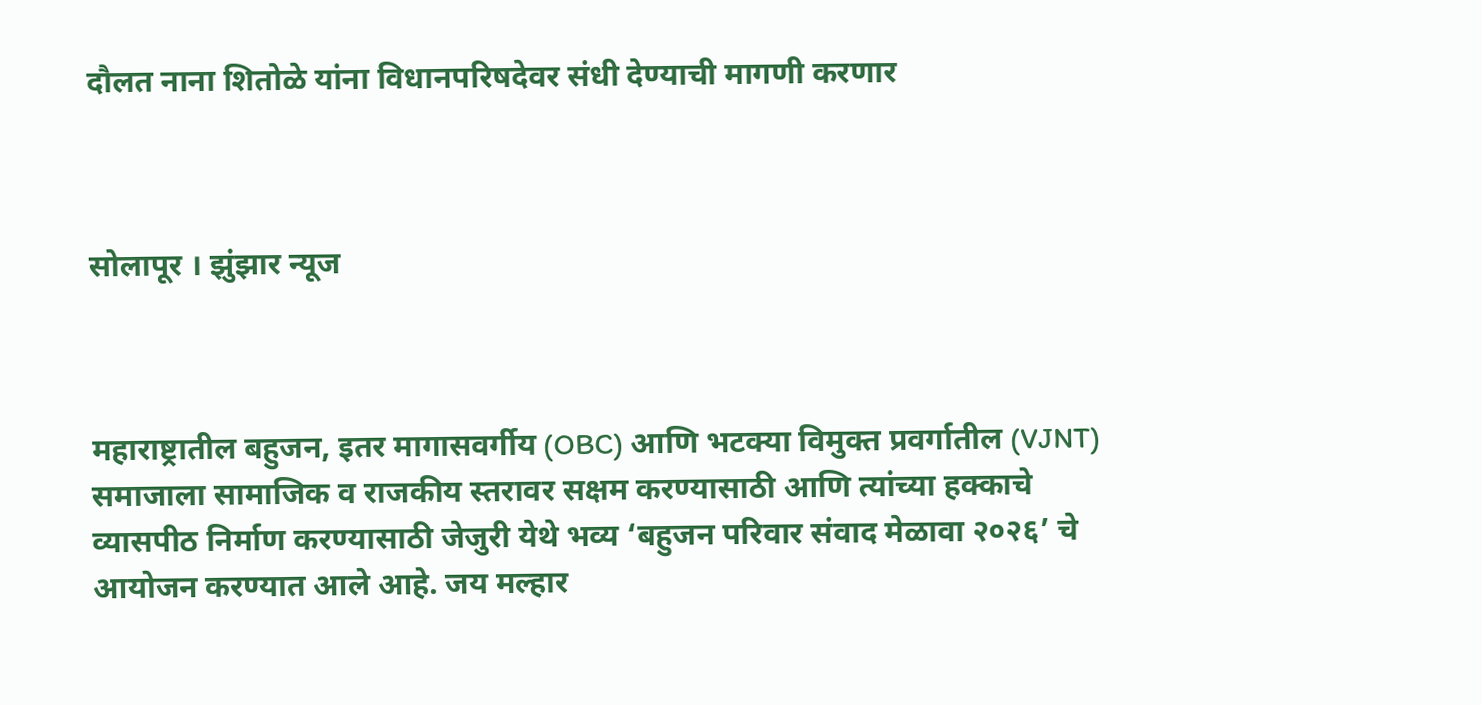दौलत नाना शितोळे यांना विधानपरिषदेवर संधी देण्याची मागणी करणार



सोलापूर । झुंझार न्यूज



महाराष्ट्रातील बहुजन, इतर मागासवर्गीय (OBC) आणि भटक्या विमुक्त प्रवर्गातील (VJNT) समाजाला सामाजिक व राजकीय स्तरावर सक्षम करण्यासाठी आणि त्यांच्या हक्काचे व्यासपीठ निर्माण करण्यासाठी जेजुरी येथे भव्य ‘बहुजन परिवार संवाद मेळावा २०२६’ चे आयोजन करण्यात आले आहे. जय मल्हार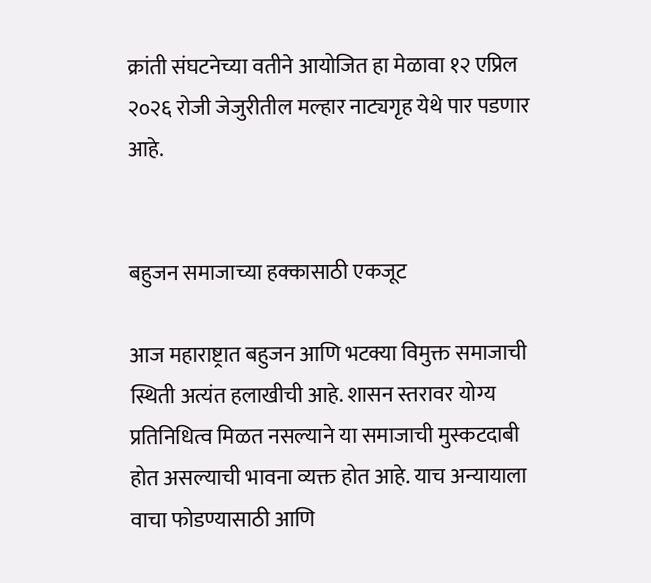क्रांती संघटनेच्या वतीने आयोजित हा मेळावा १२ एप्रिल २०२६ रोजी जेजुरीतील मल्हार नाट्यगृह येथे पार पडणार आहे.


बहुजन समाजाच्या हक्कासाठी एकजूट

आज महाराष्ट्रात बहुजन आणि भटक्या विमुक्त समाजाची स्थिती अत्यंत हलाखीची आहे. शासन स्तरावर योग्य प्रतिनिधित्व मिळत नसल्याने या समाजाची मुस्कटदाबी होत असल्याची भावना व्यक्त होत आहे. याच अन्यायाला वाचा फोडण्यासाठी आणि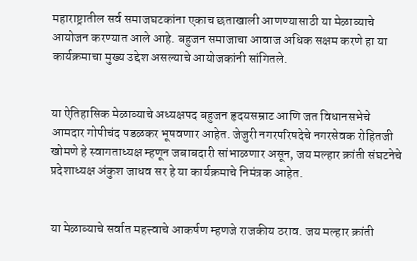महाराष्ट्रातील सर्व समाजघटकांना एकाच छताखाली आणण्यासाठी या मेळाव्याचे आयोजन करण्यात आले आहे. बहुजन समाजाचा आवाज अधिक सक्षम करणे हा या कार्यक्रमाचा मुख्य उद्देश असल्याचे आयोजकांनी सांगितले.


या ऐतिहासिक मेळाव्याचे अध्यक्षपद बहुजन हृदयसम्राट आणि जत विधानसभेचे आमदार गोपीचंद पडळकर भूषवणार आहेत. जेजुरी नगरपरिषदेचे नगरसेवक रोहितजी खोमणे हे स्वागताध्यक्ष म्हणून जबाबदारी सांभाळणार असून, जय मल्हार क्रांती संघटनेचे प्रदेशाध्यक्ष अंकुश जाधव सर हे या कार्यक्रमाचे निमंत्रक आहेत.


या मेळाव्याचे सर्वात महत्त्वाचे आकर्षण म्हणजे राजकीय ठराव. जय मल्हार क्रांती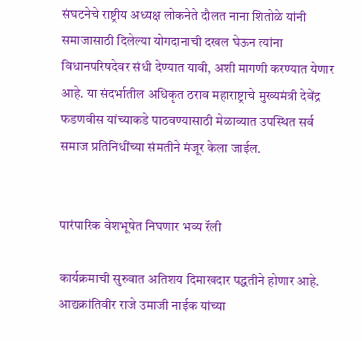संघटनेचे राष्ट्रीय अध्यक्ष लोकनेते दौलत नाना शितोळे यांनी समाजासाठी दिलेल्या योगदानाची दखल घेऊन त्यांना विधानपरिषदेवर संधी देण्यात यावी, अशी मागणी करण्यात येणार आहे. या संदर्भातील अधिकृत ठराव महाराष्ट्राचे मुख्यमंत्री देवेंद्र फडणवीस यांच्याकडे पाठवण्यासाठी मेळाव्यात उपस्थित सर्व समाज प्रतिनिधींच्या संमतीने मंजूर केला जाईल.


पारंपारिक वेशभूषेत निघणार भव्य रॅली

कार्यक्रमाची सुरुवात अतिशय दिमाखदार पद्धतीने होणार आहे. आद्यक्रांतिवीर राजे उमाजी नाईक यांच्या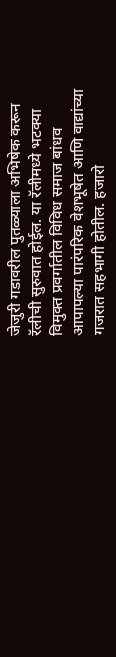जेजुरी गडावरील पुतळ्याला अभिषेक करून रॅलीची सुरुवात होईल. या रॅलीमध्ये भटक्या विमुक्त प्रवर्गातील विविध समाज बांधव आपापल्या पारंपरिक वेशभूषेत आणि वाद्यांच्या गजरात सहभागी होतील. हजारो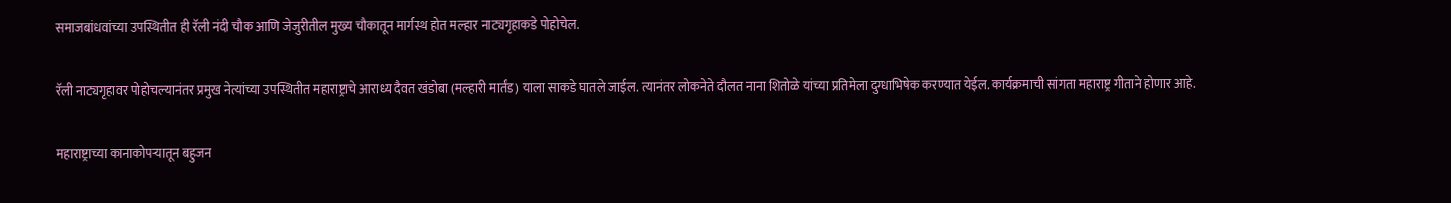समाजबांधवांच्या उपस्थितीत ही रॅली नंदी चौक आणि जेजुरीतील मुख्य चौकातून मार्गस्थ होत मल्हार नाट्यगृहाकडे पोहोचेल.

रॅली नाट्यगृहावर पोहोचल्यानंतर प्रमुख नेत्यांच्या उपस्थितीत महाराष्ट्राचे आराध्य दैवत खंडोबा (मल्हारी मार्तंड) याला साकडे घातले जाईल. त्यानंतर लोकनेते दौलत नाना शितोळे यांच्या प्रतिमेला दुग्धाभिषेक करण्यात येईल. कार्यक्रमाची सांगता महाराष्ट्र गीताने होणार आहे.

महाराष्ट्राच्या कानाकोपऱ्यातून बहुजन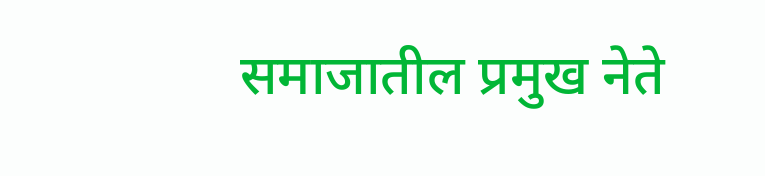समाजातील प्रमुख नेते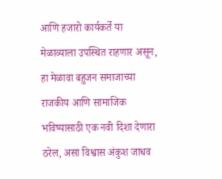आणि हजारो कार्यकर्ते या मेळाव्याला उपस्थित राहणार असून, हा मेळावा बहुजन समाजाच्या राजकीय आणि सामाजिक भविष्यासाठी एक नवी दिशा देणारा ठरेल, असा विश्वास अंकुश जाधव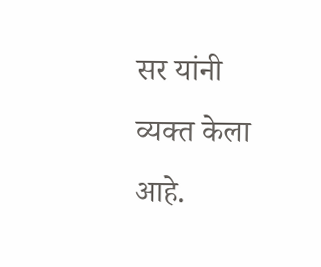सर यांनी व्यक्त केला आहे.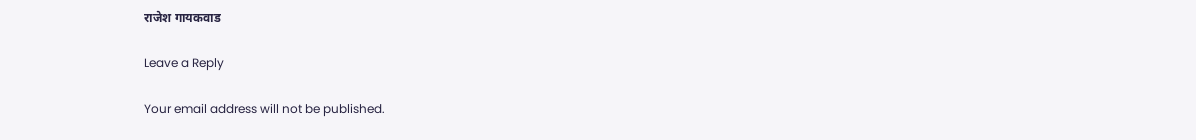राजेश गायकवाड

Leave a Reply

Your email address will not be published.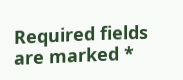Required fields are marked *